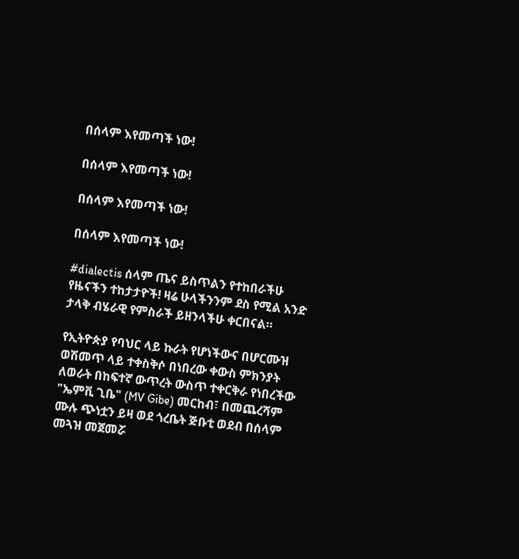በሰላም እየመጣች ነው!

በሰላም እየመጣች ነው!

በሰላም እየመጣች ነው!

በሰላም እየመጣች ነው!

#dialectis ሰላም ጤና ይስጥልን የተከበራችሁ የዜናችን ተከታታዮች! ዛሬ ሁላችንንም ደስ የሚል አንድ ታላቅ ብሄራዊ የምስራች ይዘንላችሁ ቀርበናል።

የኢትዮጵያ የባህር ላይ ኩራት የሆነችውና በሆርሙዝ ወሽመጥ ላይ ተቀስቅሶ በነበረው ቀውስ ምክንያት ለወራት በከፍተኛ ውጥረት ውስጥ ተቀርቅራ የነበረችው "ኤምቪ ጊቤ" (MV Gibe) መርከብ፣ በመጨረሻም ሙሉ ጭነቷን ይዛ ወደ ጎረቤት ጅቡቲ ወደብ በሰላም መጓዝ መጀመሯ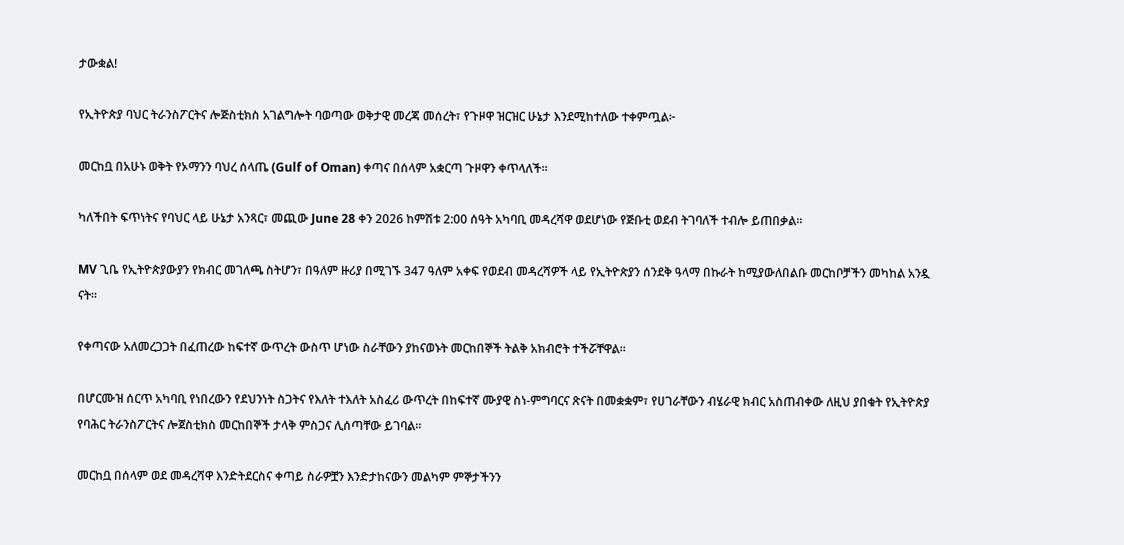ታውቋል!

የኢትዮጵያ ባህር ትራንስፖርትና ሎጅስቲክስ አገልግሎት ባወጣው ወቅታዊ መረጃ መሰረት፣ የጉዞዋ ዝርዝር ሁኔታ እንደሚከተለው ተቀምጧል፦

መርከቧ በአሁኑ ወቅት የኦማንን ባህረ ሰላጤ (Gulf of Oman) ቀጣና በሰላም አቋርጣ ጉዞዋን ቀጥላለች።

ካለችበት ፍጥነትና የባህር ላይ ሁኔታ አንጻር፣ መጪው June 28 ቀን 2026 ከምሽቱ 2:00 ሰዓት አካባቢ መዳረሻዋ ወደሆነው የጅቡቲ ወደብ ትገባለች ተብሎ ይጠበቃል።

MV ጊቤ የኢትዮጵያውያን የክብር መገለጫ ስትሆን፣ በዓለም ዙሪያ በሚገኙ 347 ዓለም አቀፍ የወደብ መዳረሻዎች ላይ የኢትዮጵያን ሰንደቅ ዓላማ በኩራት ከሚያውለበልቡ መርከቦቻችን መካከል አንዷ ናት።

የቀጣናው አለመረጋጋት በፈጠረው ከፍተኛ ውጥረት ውስጥ ሆነው ስራቸውን ያከናወኑት መርከበኞች ትልቅ አክብሮት ተችሯቸዋል።

በሆርሙዝ ሰርጥ አካባቢ የነበረውን የደህንነት ስጋትና የእለት ተእለት አስፈሪ ውጥረት በከፍተኛ ሙያዊ ስነ-ምግባርና ጽናት በመቋቋም፣ የሀገራቸውን ብሄራዊ ክብር አስጠብቀው ለዚህ ያበቁት የኢትዮጵያ የባሕር ትራንስፖርትና ሎጀስቲክስ መርከበኞች ታላቅ ምስጋና ሊሰጣቸው ይገባል።

መርከቧ በሰላም ወደ መዳረሻዋ እንድትደርስና ቀጣይ ስራዎቿን እንድታከናውን መልካም ምኞታችንን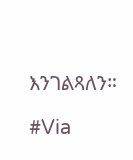እንገልጻለን።

#Via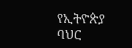የኢትዮጵያ ባህር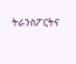ትራንስፖርትና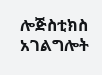ሎጅስቲክስ አገልግሎት